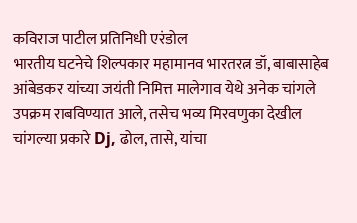कविराज पाटील प्रतिनिधी एरंडोल
भारतीय घटनेचे शिल्पकार महामानव भारतरत्न डॉ, बाबासाहेब आंबेडकर यांच्या जयंती निमित्त मालेगाव येथे अनेक चांगले उपक्रम राबविण्यात आले, तसेच भव्य मिरवणुका देखील चांगल्या प्रकारे Dj, ढोल, तासे, यांचा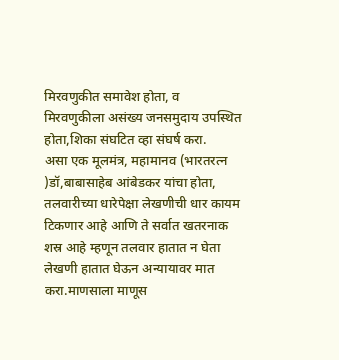मिरवणुकीत समावेश होता, व मिरवणुकीला असंख्य जनसमुदाय उपस्थित होता,शिका संघटित व्हा संघर्ष करा.
असा एक मूलमंत्र, महामानव (भारतरत्न )डॉ,बाबासाहेब आंबेडकर यांचा होता, तलवारीच्या धारेपेक्षा लेखणीची धार कायम टिकणार आहे आणि ते सर्वात खतरनाक शस्र आहे म्हणून तलवार हातात न घेता लेखणी हातात घेऊन अन्यायावर मात करा.माणसाला माणूस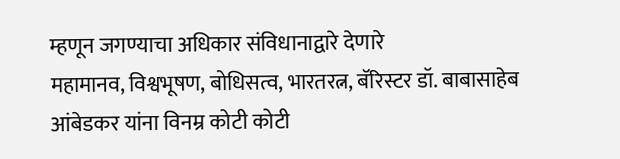म्हणून जगण्याचा अधिकार संविधानाद्वारे देणारे
महामानव, विश्वभूषण, बोधिसत्व, भारतरत्न, बॅरिस्टर डॉ. बाबासाहेब आंबेडकर यांना विनम्र कोटी कोटी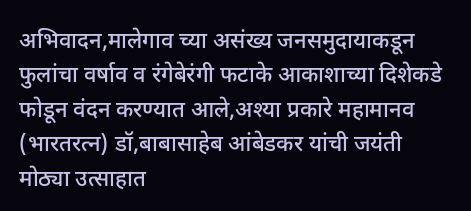अभिवादन,मालेगाव च्या असंख्य जनसमुदायाकडून फुलांचा वर्षाव व रंगेबेरंगी फटाके आकाशाच्या दिशेकडे फोडून वंदन करण्यात आले,अश्या प्रकारे महामानव (भारतरत्न) डॉ,बाबासाहेब आंबेडकर यांची जयंती मोठ्या उत्साहात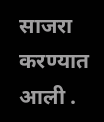साजरा करण्यात आली .